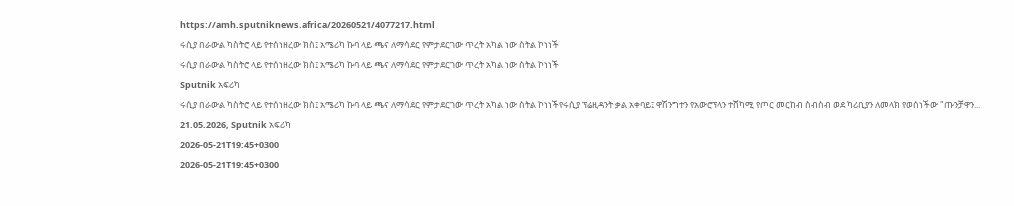https://amh.sputniknews.africa/20260521/4077217.html
ሩሲያ በራውል ካስትሮ ላይ የተሰነዘረው ክስ፤ አሜሪካ ኩባ ላይ ጫና ለማሳደር የምታደርገው ጥረት አካል ነው ስትል ኮነነች
ሩሲያ በራውል ካስትሮ ላይ የተሰነዘረው ክስ፤ አሜሪካ ኩባ ላይ ጫና ለማሳደር የምታደርገው ጥረት አካል ነው ስትል ኮነነች
Sputnik አፍሪካ
ሩሲያ በራውል ካስትሮ ላይ የተሰነዘረው ክስ፤ አሜሪካ ኩባ ላይ ጫና ለማሳደር የምታደርገው ጥረት አካል ነው ስትል ኮነነችየሩሲያ ፕሬዚዳንት ቃል አቀባይ፤ ዋሽንግተን የአውሮፕላን ተሸካሚ የጦር መርከብ ስብስብ ወደ ካሪቢያን ለመላክ የወሰነችው "ጡንቻዋን... 21.05.2026, Sputnik አፍሪካ
2026-05-21T19:45+0300
2026-05-21T19:45+0300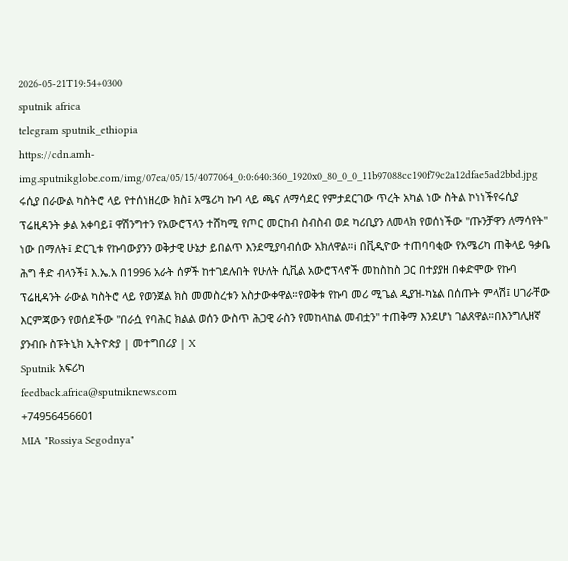2026-05-21T19:54+0300
sputnik africa
telegram sputnik_ethiopia
https://cdn.amh-img.sputnikglobe.com/img/07ea/05/15/4077064_0:0:640:360_1920x0_80_0_0_11b97088cc190f79c2a12dfae5ad2bbd.jpg
ሩሲያ በራውል ካስትሮ ላይ የተሰነዘረው ክስ፤ አሜሪካ ኩባ ላይ ጫና ለማሳደር የምታደርገው ጥረት አካል ነው ስትል ኮነነችየሩሲያ ፕሬዚዳንት ቃል አቀባይ፤ ዋሽንግተን የአውሮፕላን ተሸካሚ የጦር መርከብ ስብስብ ወደ ካሪቢያን ለመላክ የወሰነችው "ጡንቻዋን ለማሳየት" ነው በማለት፤ ድርጊቱ የኩባውያንን ወቅታዊ ሁኔታ ይበልጥ እንደሚያባብሰው አክለዋል።ℹ በቪዲዮው ተጠባባቂው የአሜሪካ ጠቅላይ ዓቃቤ ሕግ ቶድ ብላንች፤ እ.ኤ.አ በ1996 አራት ሰዎች ከተገደሉበት የሁለት ሲቪል አውሮፕላኖች መከስከስ ጋር በተያያዘ በቀድሞው የኩባ ፕሬዚዳንት ራውል ካስትሮ ላይ የወንጀል ክስ መመስረቱን አስታውቀዋል።የወቅቱ የኩባ መሪ ሚጌል ዲያዝ-ካኔል በሰጡት ምላሽ፤ ሀገራቸው እርምጃውን የወሰደችው "በራሷ የባሕር ክልል ወሰን ውስጥ ሕጋዊ ራስን የመከላከል መብቷን" ተጠቅማ እንደሆነ ገልጸዋል።በእንግሊዘኛ ያንብቡ ስፑትኒክ ኢትዮጵያ | መተግበሪያ | X
Sputnik አፍሪካ
feedback.africa@sputniknews.com
+74956456601
MIA "Rossiya Segodnya"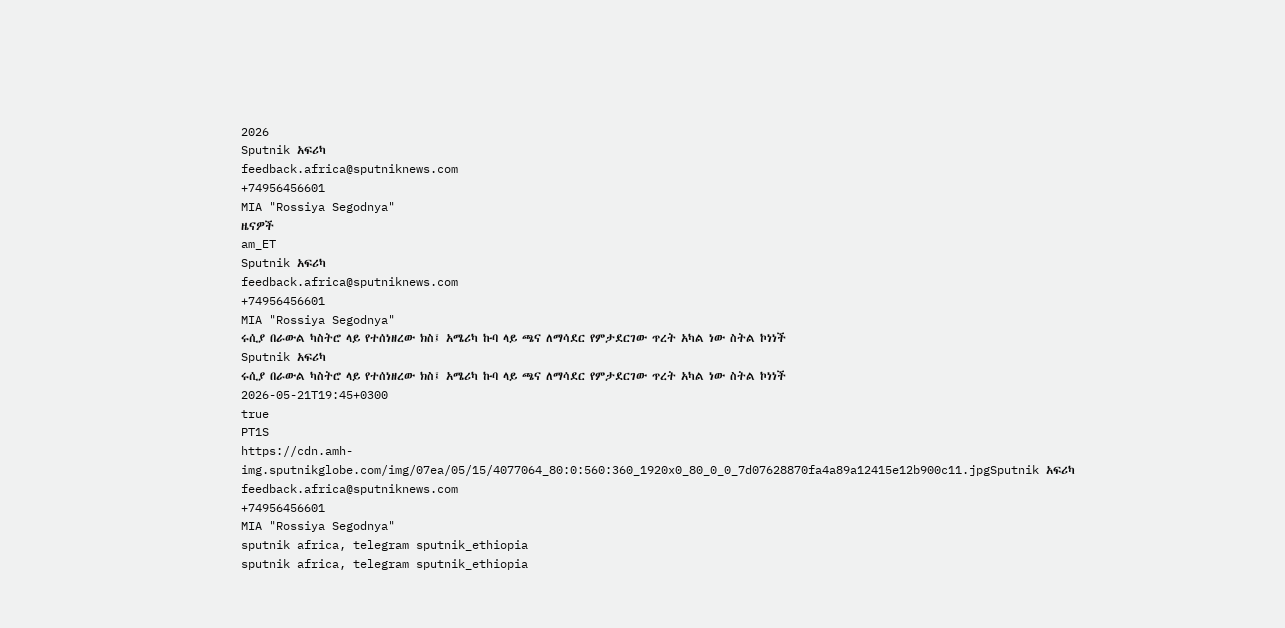2026
Sputnik አፍሪካ
feedback.africa@sputniknews.com
+74956456601
MIA "Rossiya Segodnya"
ዜናዎች
am_ET
Sputnik አፍሪካ
feedback.africa@sputniknews.com
+74956456601
MIA "Rossiya Segodnya"
ሩሲያ በራውል ካስትሮ ላይ የተሰነዘረው ክስ፤ አሜሪካ ኩባ ላይ ጫና ለማሳደር የምታደርገው ጥረት አካል ነው ስትል ኮነነች
Sputnik አፍሪካ
ሩሲያ በራውል ካስትሮ ላይ የተሰነዘረው ክስ፤ አሜሪካ ኩባ ላይ ጫና ለማሳደር የምታደርገው ጥረት አካል ነው ስትል ኮነነች
2026-05-21T19:45+0300
true
PT1S
https://cdn.amh-img.sputnikglobe.com/img/07ea/05/15/4077064_80:0:560:360_1920x0_80_0_0_7d07628870fa4a89a12415e12b900c11.jpgSputnik አፍሪካ
feedback.africa@sputniknews.com
+74956456601
MIA "Rossiya Segodnya"
sputnik africa, telegram sputnik_ethiopia
sputnik africa, telegram sputnik_ethiopia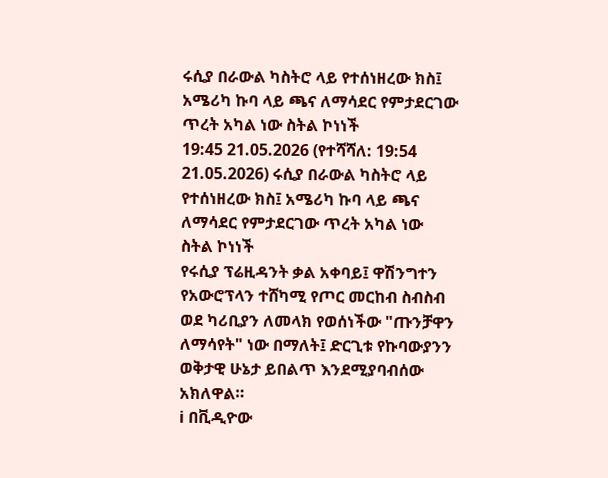ሩሲያ በራውል ካስትሮ ላይ የተሰነዘረው ክስ፤ አሜሪካ ኩባ ላይ ጫና ለማሳደር የምታደርገው ጥረት አካል ነው ስትል ኮነነች
19:45 21.05.2026 (የተሻሻለ: 19:54 21.05.2026) ሩሲያ በራውል ካስትሮ ላይ የተሰነዘረው ክስ፤ አሜሪካ ኩባ ላይ ጫና ለማሳደር የምታደርገው ጥረት አካል ነው ስትል ኮነነች
የሩሲያ ፕሬዚዳንት ቃል አቀባይ፤ ዋሽንግተን የአውሮፕላን ተሸካሚ የጦር መርከብ ስብስብ ወደ ካሪቢያን ለመላክ የወሰነችው "ጡንቻዋን ለማሳየት" ነው በማለት፤ ድርጊቱ የኩባውያንን ወቅታዊ ሁኔታ ይበልጥ እንደሚያባብሰው አክለዋል።
ℹ በቪዲዮው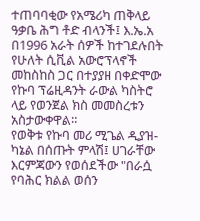ተጠባባቂው የአሜሪካ ጠቅላይ ዓቃቤ ሕግ ቶድ ብላንች፤ እ.ኤ.አ በ1996 አራት ሰዎች ከተገደሉበት የሁለት ሲቪል አውሮፕላኖች መከስከስ ጋር በተያያዘ በቀድሞው የኩባ ፕሬዚዳንት ራውል ካስትሮ ላይ የወንጀል ክስ መመስረቱን አስታውቀዋል።
የወቅቱ የኩባ መሪ ሚጌል ዲያዝ-ካኔል በሰጡት ምላሽ፤ ሀገራቸው እርምጃውን የወሰደችው "በራሷ የባሕር ክልል ወሰን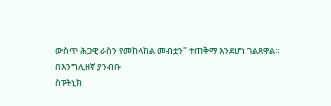ውስጥ ሕጋዊ ራስን የመከላከል መብቷን" ተጠቅማ እንደሆነ ገልጸዋል።
በእንግሊዘኛ ያንብቡ
ስፑትኒክ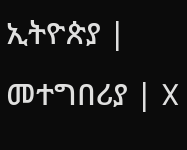ኢትዮጵያ | መተግበሪያ | X